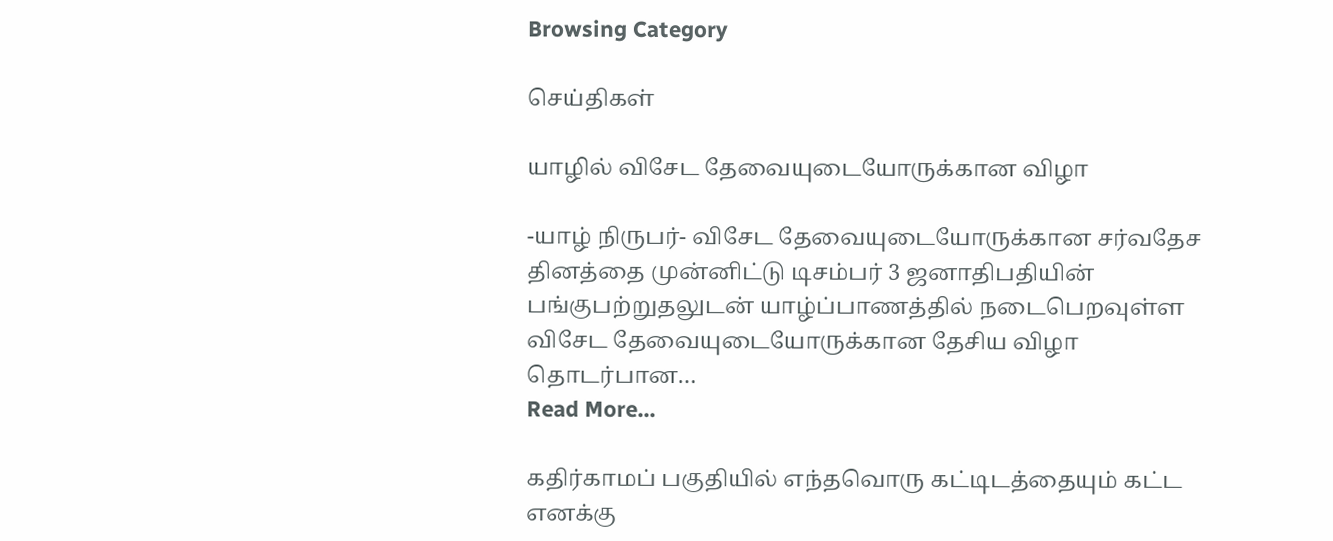Browsing Category

செய்திகள்

யாழில் விசேட தேவையுடையோருக்கான விழா

-யாழ் நிருபர்- விசேட தேவையுடையோருக்கான சர்வதேச தினத்தை முன்னிட்டு டிசம்பர் 3 ஜனாதிபதியின் பங்குபற்றுதலுடன் யாழ்ப்பாணத்தில் நடைபெறவுள்ள விசேட தேவையுடையோருக்கான தேசிய விழா தொடர்பான…
Read More...

கதிர்காமப் பகுதியில் எந்தவொரு கட்டிடத்தையும் கட்ட எனக்கு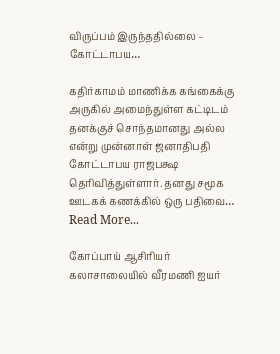விருப்பம் இருந்ததில்லை – கோட்டாபய…

கதிர்காமம் மாணிக்க கங்கைக்கு அருகில் அமைந்துள்ள கட்டிடம் தனக்குச் சொந்தமானது அல்ல என்று முன்னாள் ஜனாதிபதி கோட்டாபய ராஜபக்ஷ தெரிவித்துள்ளார். தனது சமூக ஊடகக் கணக்கில் ஒரு பதிவை…
Read More...

கோப்பாய் ஆசிரியர் கலாசாலையில் வீரமணி ஐயர்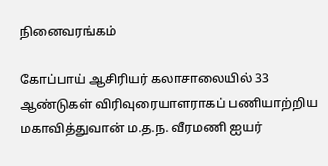நினைவரங்கம்

கோப்பாய் ஆசிரியர் கலாசாலையில் 33 ஆண்டுகள் விரிவுரையாளராகப் பணியாற்றிய மகாவித்துவான் ம.த.ந. வீரமணி ஐயர்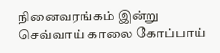நினைவரங்கம் இன்று செவ்வாய் காலை கோப்பாய்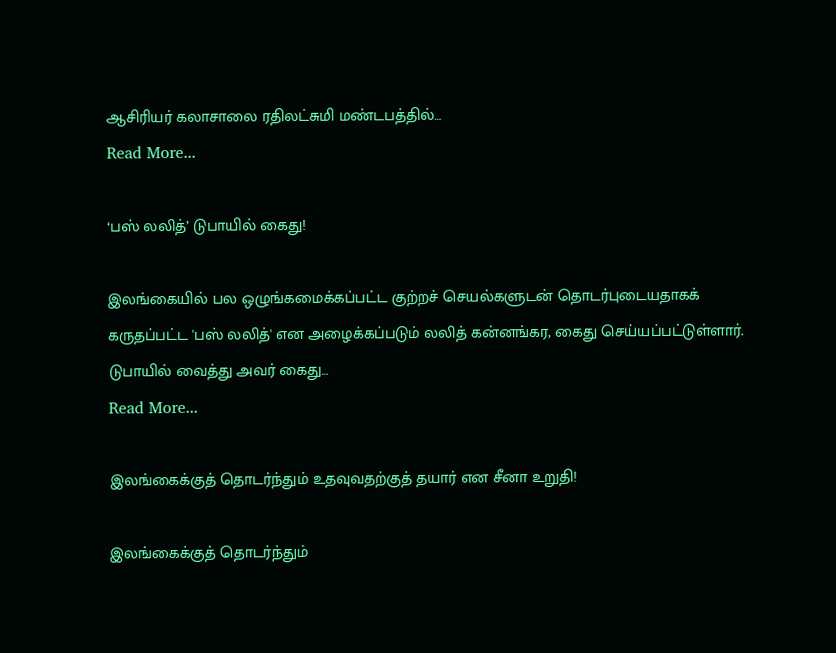ஆசிரியர் கலாசாலை ரதிலட்சுமி மண்டபத்தில்…
Read More...

‘பஸ் லலித்’ டுபாயில் கைது!

இலங்கையில் பல ஒழுங்கமைக்கப்பட்ட குற்றச் செயல்களுடன் தொடர்புடையதாகக் கருதப்பட்ட 'பஸ் லலித்' என அழைக்கப்படும் லலித் கன்னங்கர, கைது செய்யப்பட்டுள்ளார். டுபாயில் வைத்து அவர் கைது…
Read More...

இலங்கைக்குத் தொடர்ந்தும் உதவுவதற்குத் தயார் என சீனா உறுதி!

இலங்கைக்குத் தொடர்ந்தும்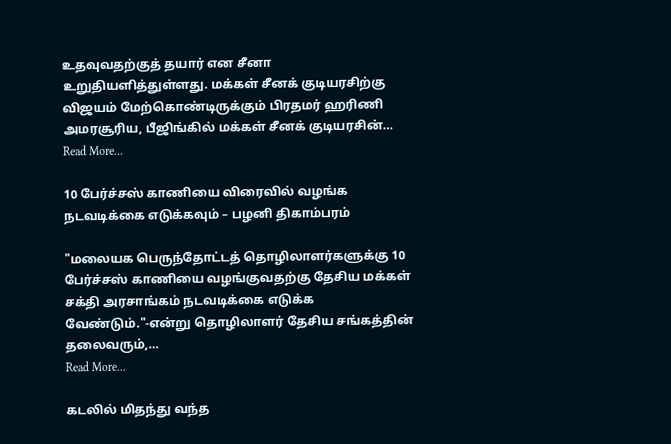உதவுவதற்குத் தயார் என சீனா உறுதியளித்துள்ளது. மக்கள் சீனக் குடியரசிற்கு விஜயம் மேற்கொண்டிருக்கும் பிரதமர் ஹரிணி அமரசூரிய, பீஜிங்கில் மக்கள் சீனக் குடியரசின்…
Read More...

10 பேர்ச்சஸ் காணியை விரைவில் வழங்க நடவடிக்கை எடுக்கவும் – பழனி திகாம்பரம்

"மலையக பெருந்தோட்டத் தொழிலாளர்களுக்கு 10 பேர்ச்சஸ் காணியை வழங்குவதற்கு தேசிய மக்கள் சக்தி அரசாங்கம் நடவடிக்கை எடுக்க வேண்டும்."-என்று தொழிலாளர் தேசிய சங்கத்தின் தலைவரும்,…
Read More...

கடலில் மிதந்து வந்த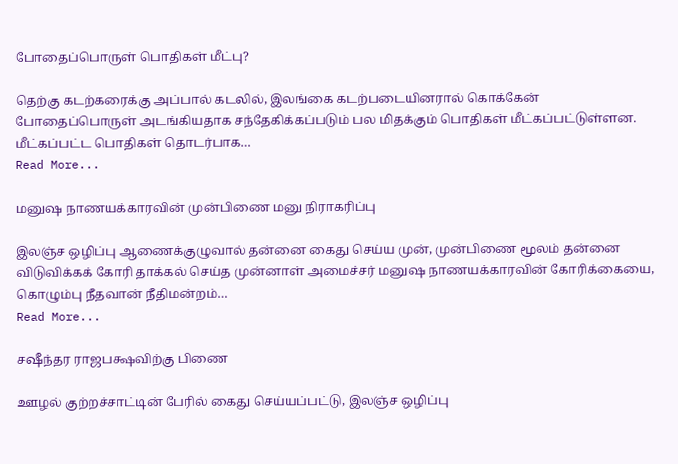போதைப்பொருள் பொதிகள் மீட்பு?

தெற்கு கடற்கரைக்கு அப்பால் கடலில், இலங்கை கடற்படையினரால் கொக்கேன் போதைப்பொருள் அடங்கியதாக சந்தேகிக்கப்படும் பல மிதக்கும் பொதிகள் மீட்கப்பட்டுள்ளன. மீட்கப்பட்ட பொதிகள் தொடர்பாக…
Read More...

மனுஷ நாணயக்காரவின் முன்பிணை மனு நிராகரிப்பு

இலஞ்ச ஒழிப்பு ஆணைக்குழுவால் தன்னை கைது செய்ய முன், முன்பிணை மூலம் தன்னை விடுவிக்கக் கோரி தாக்கல் செய்த முன்னாள் அமைச்சர் மனுஷ நாணயக்காரவின் கோரிக்கையை, கொழும்பு நீதவான் நீதிமன்றம்…
Read More...

சஷீந்தர ராஜபக்ஷவிற்கு பிணை

ஊழல் குற்றச்சாட்டின் பேரில் கைது செய்யப்பட்டு, இலஞ்ச ஒழிப்பு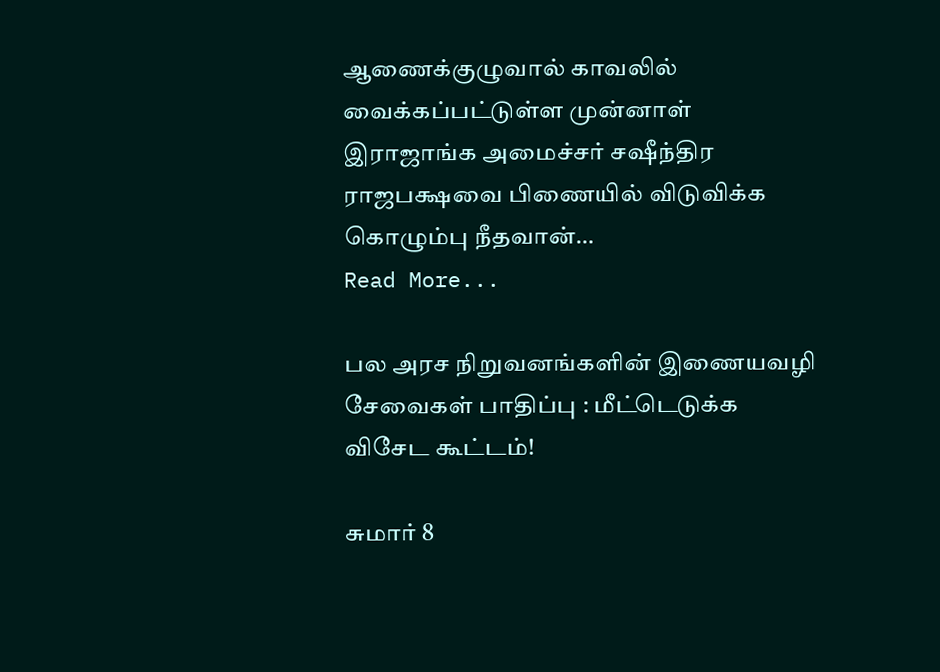ஆணைக்குழுவால் காவலில் வைக்கப்பட்டுள்ள முன்னாள் இராஜாங்க அமைச்சர் சஷீந்திர ராஜபக்ஷவை பிணையில் விடுவிக்க கொழும்பு நீதவான்…
Read More...

பல அரச நிறுவனங்களின் இணையவழி சேவைகள் பாதிப்பு : மீட்டெடுக்க விசேட கூட்டம்!

சுமார் 8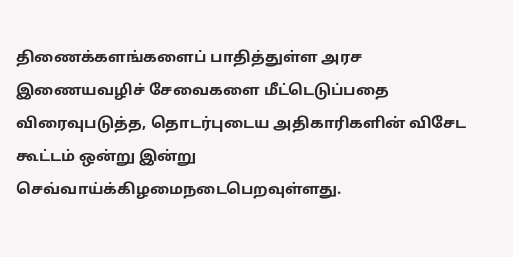திணைக்களங்களைப் பாதித்துள்ள அரச இணையவழிச் சேவைகளை மீட்டெடுப்பதை விரைவுபடுத்த, தொடர்புடைய அதிகாரிகளின் விசேட கூட்டம் ஒன்று இன்று செவ்வாய்க்கிழமைநடைபெறவுள்ளது.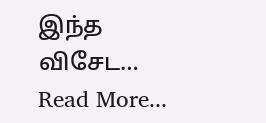இந்த விசேட…
Read More...